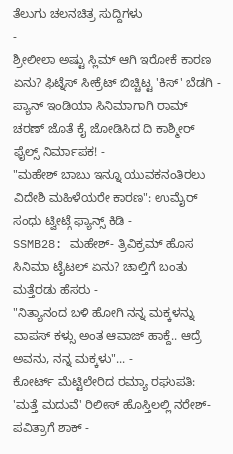ತೆಲುಗು ಚಲನಚಿತ್ರ ಸುದ್ದಿಗಳು
-
ಶ್ರೀಲೀಲಾ ಅಷ್ಟು ಸ್ಲಿಮ್ ಆಗಿ ಇರೋಕೆ ಕಾರಣ ಏನು? ಫಿಟ್ನೆಸ್ ಸೀಕ್ರೆಟ್ ಬಿಚ್ಚಿಟ್ಟ 'ಕಿಸ್' ಬೆಡಗಿ -
ಪ್ಯಾನ್ ಇಂಡಿಯಾ ಸಿನಿಮಾಗಾಗಿ ರಾಮ್ ಚರಣ್ ಜೊತೆ ಕೈ ಜೋಡಿಸಿದ ದಿ ಕಾಶ್ಮೀರ್ ಫೈಲ್ಸ್ ನಿರ್ಮಾಪಕ! -
"ಮಹೇಶ್ ಬಾಬು ಇನ್ನೂ ಯುವಕನಂತಿರಲು ವಿದೇಶಿ ಮಹಿಳೆಯರೇ ಕಾರಣ": ಉಮೈರ್ ಸಂಧು ಟ್ವೀಟ್ಗೆ ಫ್ಯಾನ್ಸ್ ಕಿಡಿ -
SSMB28: ಮಹೇಶ್- ತ್ರಿವಿಕ್ರಮ್ ಹೊಸ ಸಿನಿಮಾ ಟೈಟಲ್ ಏನು? ಚಾಲ್ತಿಗೆ ಬಂತು ಮತ್ತೆರಡು ಹೆಸರು -
"ನಿತ್ಯಾನಂದ ಬಳಿ ಹೋಗಿ ನನ್ನ ಮಕ್ಕಳನ್ನು ವಾಪಸ್ ಕಳ್ಸು ಅಂತ ಆವಾಜ್ ಹಾಕ್ದೆ.. ಆದ್ರೆ ಅವನು, ನನ್ನ ಮಕ್ಕಳು"... -
ಕೋರ್ಟ್ ಮೆಟ್ಟಿಲೇರಿದ ರಮ್ಯಾ ರಘುಪತಿ: 'ಮತ್ತೆ ಮದುವೆ' ರಿಲೀಸ್ ಹೊಸ್ತಿಲಲ್ಲಿ ನರೇಶ್- ಪವಿತ್ರಾಗೆ ಶಾಕ್ -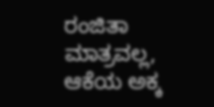ರಂಜಿತಾ ಮಾತ್ರವಲ್ಲ, ಆಕೆಯ ಅಕ್ಕ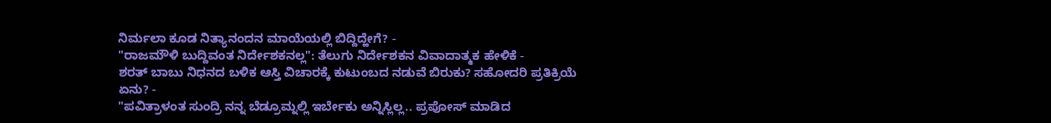ನಿರ್ಮಲಾ ಕೂಡ ನಿತ್ಯಾನಂದನ ಮಾಯೆಯಲ್ಲಿ ಬಿದ್ದಿದ್ಹೇಗೆ? -
"ರಾಜಮೌಳಿ ಬುದ್ದಿವಂತ ನಿರ್ದೇಶಕನಲ್ಲ": ತೆಲುಗು ನಿರ್ದೇಶಕನ ವಿವಾದಾತ್ಮಕ ಹೇಳಿಕೆ -
ಶರತ್ ಬಾಬು ನಿಧನದ ಬಳಿಕ ಆಸ್ತಿ ವಿಚಾರಕ್ಕೆ ಕುಟುಂಬದ ನಡುವೆ ಬಿರುಕು? ಸಹೋದರಿ ಪ್ರತಿಕ್ರಿಯೆ ಏನು? -
"ಪವಿತ್ರಾಳಂತ ಸುಂದ್ರಿ ನನ್ನ ಬೆಡ್ರೂಮ್ನಲ್ಲಿ ಇರ್ಬೇಕು ಅನ್ನಿಸ್ಲಿಲ್ಲ.. ಪ್ರಪೋಸ್ ಮಾಡಿದ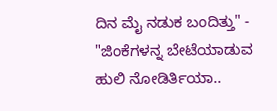ದಿನ ಮೈ ನಡುಕ ಬಂದಿತ್ತು" -
"ಜಿಂಕೆಗಳನ್ನ ಬೇಟೆಯಾಡುವ ಹುಲಿ ನೋಡಿರ್ತಿಯಾ..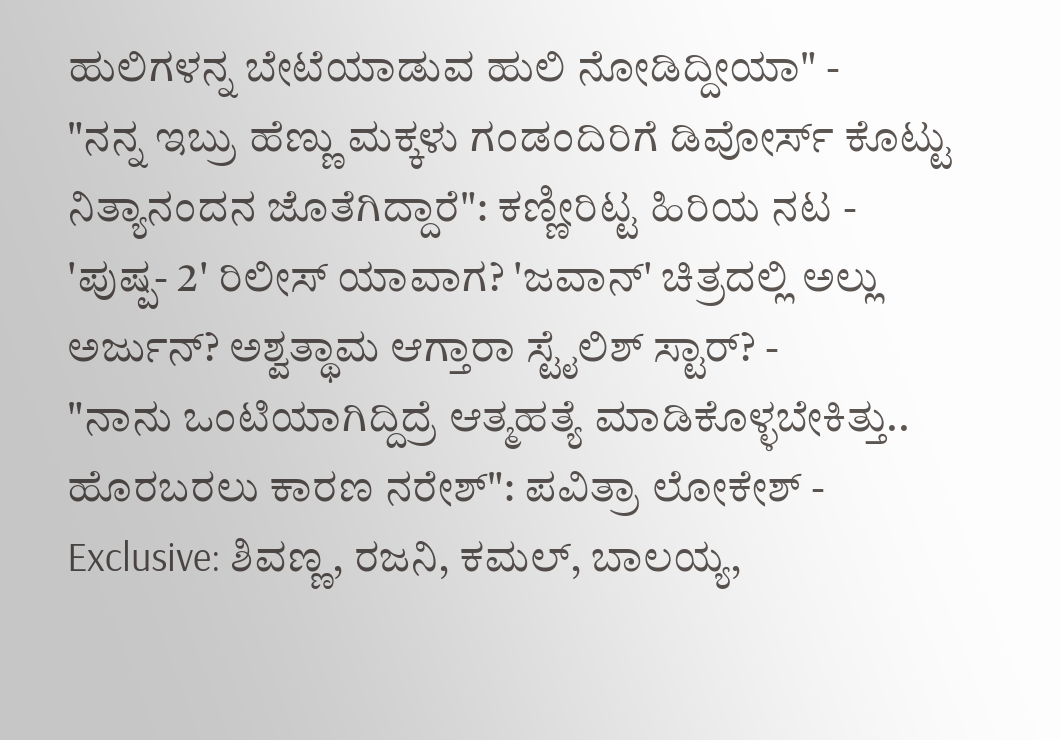ಹುಲಿಗಳನ್ನ ಬೇಟೆಯಾಡುವ ಹುಲಿ ನೋಡಿದ್ದೀಯಾ" -
"ನನ್ನ ಇಬ್ರು ಹೆಣ್ಣು ಮಕ್ಕಳು ಗಂಡಂದಿರಿಗೆ ಡಿವೋರ್ಸ್ ಕೊಟ್ಟು ನಿತ್ಯಾನಂದನ ಜೊತೆಗಿದ್ದಾರೆ": ಕಣ್ಣೀರಿಟ್ಟ ಹಿರಿಯ ನಟ -
'ಪುಷ್ಪ- 2' ರಿಲೀಸ್ ಯಾವಾಗ? 'ಜವಾನ್' ಚಿತ್ರದಲ್ಲಿ ಅಲ್ಲು ಅರ್ಜುನ್? ಅಶ್ವತ್ಥಾಮ ಆಗ್ತಾರಾ ಸ್ಟೈಲಿಶ್ ಸ್ಟಾರ್? -
"ನಾನು ಒಂಟಿಯಾಗಿದ್ದಿದ್ರೆ ಆತ್ಮಹತ್ಯೆ ಮಾಡಿಕೊಳ್ಳಬೇಕಿತ್ತು.. ಹೊರಬರಲು ಕಾರಣ ನರೇಶ್": ಪವಿತ್ರಾ ಲೋಕೇಶ್ -
Exclusive: ಶಿವಣ್ಣ, ರಜನಿ, ಕಮಲ್, ಬಾಲಯ್ಯ,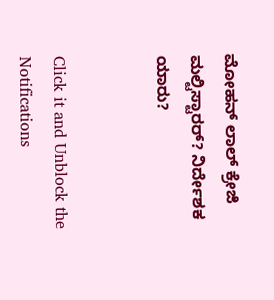ಮೋಹನ್ ಲಾಲ್ ಕ್ರೇಜಿ ಮಲ್ಟಿಸ್ಟಾರರ್? ನಿರ್ದೇಶಕ ಯಾರು?


Click it and Unblock the Notifications